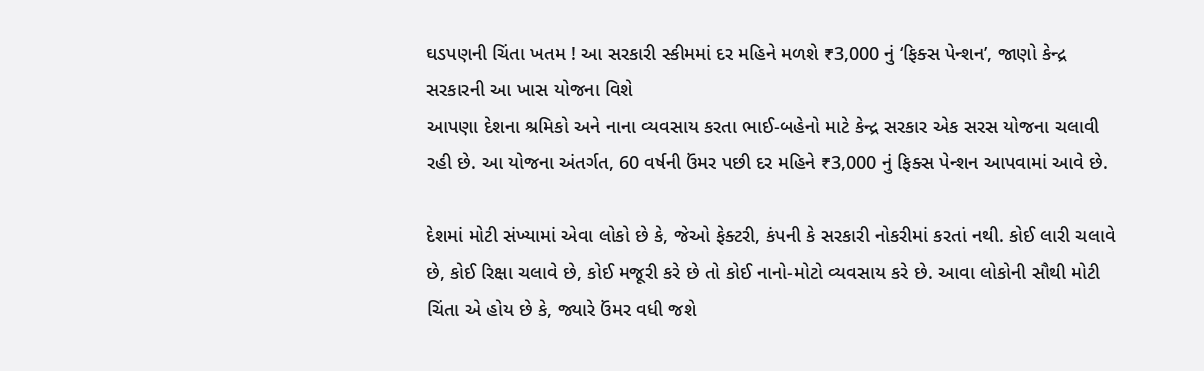ઘડપણની ચિંતા ખતમ ! આ સરકારી સ્કીમમાં દર મહિને મળશે ₹3,000 નું ‘ફિક્સ પેન્શન’, જાણો કેન્દ્ર સરકારની આ ખાસ યોજના વિશે
આપણા દેશના શ્રમિકો અને નાના વ્યવસાય કરતા ભાઈ-બહેનો માટે કેન્દ્ર સરકાર એક સરસ યોજના ચલાવી રહી છે. આ યોજના અંતર્ગત, 60 વર્ષની ઉંમર પછી દર મહિને ₹3,000 નું ફિક્સ પેન્શન આપવામાં આવે છે.

દેશમાં મોટી સંખ્યામાં એવા લોકો છે કે, જેઓ ફેક્ટરી, કંપની કે સરકારી નોકરીમાં કરતાં નથી. કોઈ લારી ચલાવે છે, કોઈ રિક્ષા ચલાવે છે, કોઈ મજૂરી કરે છે તો કોઈ નાનો-મોટો વ્યવસાય કરે છે. આવા લોકોની સૌથી મોટી ચિંતા એ હોય છે કે, જ્યારે ઉંમર વધી જશે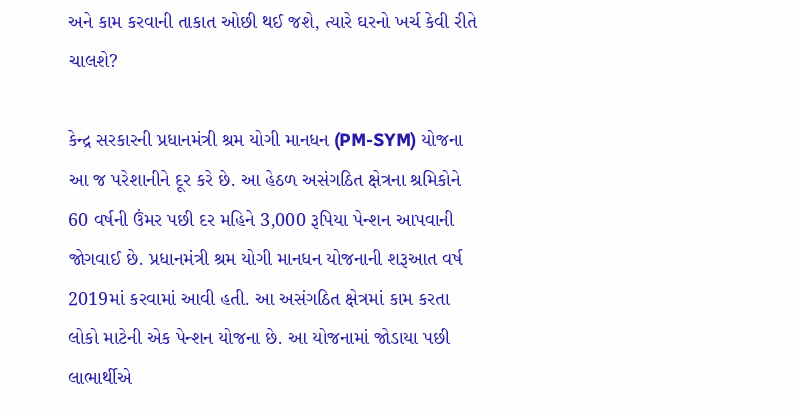અને કામ કરવાની તાકાત ઓછી થઈ જશે, ત્યારે ઘરનો ખર્ચ કેવી રીતે ચાલશે?

કેન્દ્ર સરકારની પ્રધાનમંત્રી શ્રમ યોગી માનધન (PM-SYM) યોજના આ જ પરેશાનીને દૂર કરે છે. આ હેઠળ અસંગઠિત ક્ષેત્રના શ્રમિકોને 60 વર્ષની ઉંમર પછી દર મહિને 3,000 રૂપિયા પેન્શન આપવાની જોગવાઈ છે. પ્રધાનમંત્રી શ્રમ યોગી માનધન યોજનાની શરૂઆત વર્ષ 2019માં કરવામાં આવી હતી. આ અસંગઠિત ક્ષેત્રમાં કામ કરતા લોકો માટેની એક પેન્શન યોજના છે. આ યોજનામાં જોડાયા પછી લાભાર્થીએ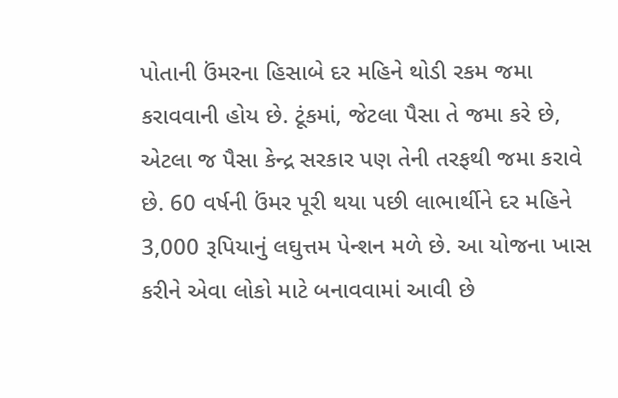પોતાની ઉંમરના હિસાબે દર મહિને થોડી રકમ જમા કરાવવાની હોય છે. ટૂંકમાં, જેટલા પૈસા તે જમા કરે છે, એટલા જ પૈસા કેન્દ્ર સરકાર પણ તેની તરફથી જમા કરાવે છે. 60 વર્ષની ઉંમર પૂરી થયા પછી લાભાર્થીને દર મહિને 3,000 રૂપિયાનું લઘુત્તમ પેન્શન મળે છે. આ યોજના ખાસ કરીને એવા લોકો માટે બનાવવામાં આવી છે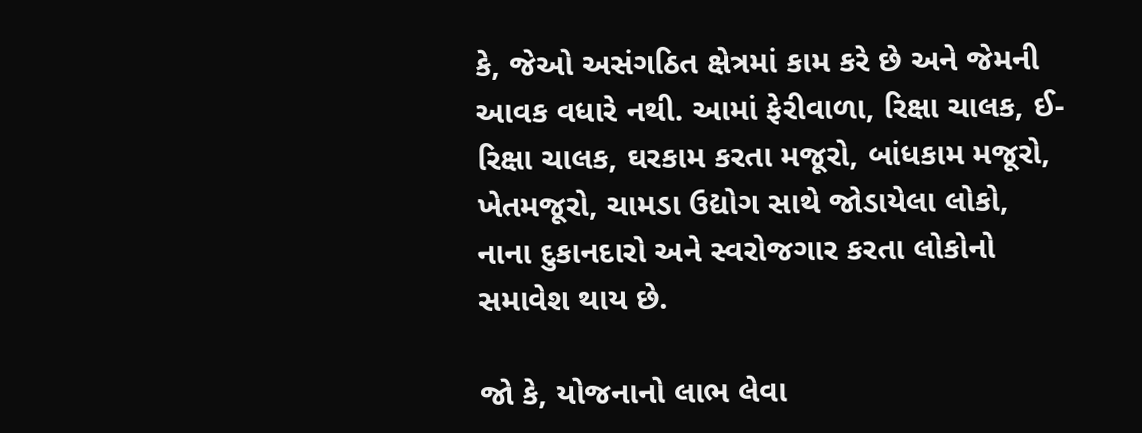કે, જેઓ અસંગઠિત ક્ષેત્રમાં કામ કરે છે અને જેમની આવક વધારે નથી. આમાં ફેરીવાળા, રિક્ષા ચાલક, ઈ-રિક્ષા ચાલક, ઘરકામ કરતા મજૂરો, બાંધકામ મજૂરો, ખેતમજૂરો, ચામડા ઉદ્યોગ સાથે જોડાયેલા લોકો, નાના દુકાનદારો અને સ્વરોજગાર કરતા લોકોનો સમાવેશ થાય છે.

જો કે, યોજનાનો લાભ લેવા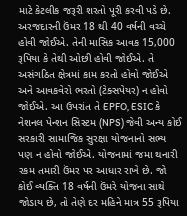માટે કેટલીક જરૂરી શરતો પૂરી કરવી પડે છે. અરજદારની ઉંમર 18 થી 40 વર્ષની વચ્ચે હોવી જોઈએ. તેની માસિક આવક 15,000 રૂપિયા કે તેથી ઓછી હોવી જોઈએ. તે અસંગઠિત ક્ષેત્રમાં કામ કરતો હોવો જોઈએ અને આવકવેરો ભરતો (ટેક્સપેયર) ન હોવો જોઈએ. આ ઉપરાંત તે EPFO, ESIC કે નેશનલ પેન્શન સિસ્ટમ (NPS) જેવી અન્ય કોઈ સરકારી સામાજિક સુરક્ષા યોજનાનો સભ્ય પણ ન હોવો જોઈએ. યોજનામાં જમા થનારી રકમ તમારી ઉંમર પર આધાર રાખે છે. જો કોઈ વ્યક્તિ 18 વર્ષની ઉંમરે યોજના સાથે જોડાય છે, તો તેણે દર મહિને માત્ર 55 રૂપિયા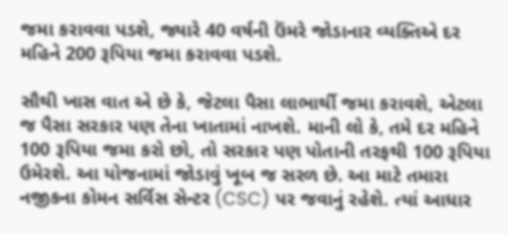જમા કરાવવા પડશે, જ્યારે 40 વર્ષની ઉંમરે જોડાનાર વ્યક્તિએ દર મહિને 200 રૂપિયા જમા કરાવવા પડશે.

સૌથી ખાસ વાત એ છે કે, જેટલા પૈસા લાભાર્થી જમા કરાવશે, એટલા જ પૈસા સરકાર પણ તેના ખાતામાં નાખશે. માની લો કે, તમે દર મહિને 100 રૂપિયા જમા કરો છો, તો સરકાર પણ પોતાની તરફથી 100 રૂપિયા ઉમેરશે. આ યોજનામાં જોડાવું ખૂબ જ સરળ છે. આ માટે તમારા નજીકના કોમન સર્વિસ સેન્ટર (CSC) પર જવાનું રહેશે. ત્યાં આધાર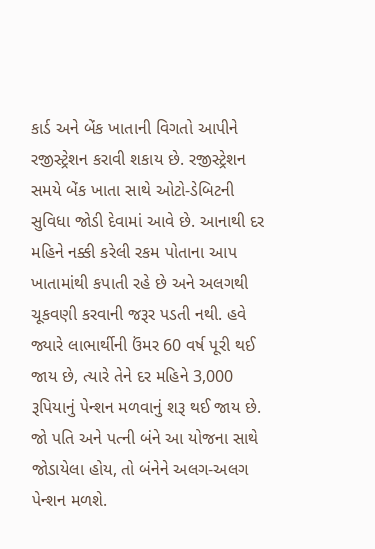કાર્ડ અને બેંક ખાતાની વિગતો આપીને રજીસ્ટ્રેશન કરાવી શકાય છે. રજીસ્ટ્રેશન સમયે બેંક ખાતા સાથે ઓટો-ડેબિટની સુવિધા જોડી દેવામાં આવે છે. આનાથી દર મહિને નક્કી કરેલી રકમ પોતાના આપ ખાતામાંથી કપાતી રહે છે અને અલગથી ચૂકવણી કરવાની જરૂર પડતી નથી. હવે જ્યારે લાભાર્થીની ઉંમર 60 વર્ષ પૂરી થઈ જાય છે, ત્યારે તેને દર મહિને 3,000 રૂપિયાનું પેન્શન મળવાનું શરૂ થઈ જાય છે. જો પતિ અને પત્ની બંને આ યોજના સાથે જોડાયેલા હોય, તો બંનેને અલગ-અલગ પેન્શન મળશે.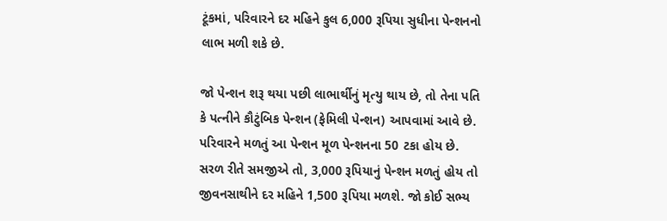ટૂંકમાં, પરિવારને દર મહિને કુલ 6,000 રૂપિયા સુધીના પેન્શનનો લાભ મળી શકે છે.

જો પેન્શન શરૂ થયા પછી લાભાર્થીનું મૃત્યુ થાય છે, તો તેના પતિ કે પત્નીને કૌટુંબિક પેન્શન (ફેમિલી પેન્શન) આપવામાં આવે છે. પરિવારને મળતું આ પેન્શન મૂળ પેન્શનના 50 ટકા હોય છે. સરળ રીતે સમજીએ તો, 3,000 રૂપિયાનું પેન્શન મળતું હોય તો જીવનસાથીને દર મહિને 1,500 રૂપિયા મળશે. જો કોઈ સભ્ય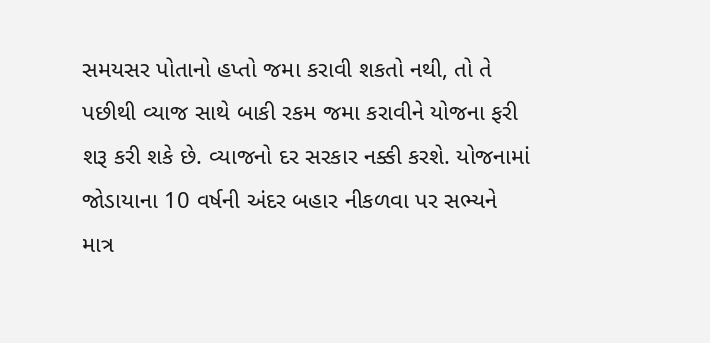સમયસર પોતાનો હપ્તો જમા કરાવી શકતો નથી, તો તે પછીથી વ્યાજ સાથે બાકી રકમ જમા કરાવીને યોજના ફરી શરૂ કરી શકે છે. વ્યાજનો દર સરકાર નક્કી કરશે. યોજનામાં જોડાયાના 10 વર્ષની અંદર બહાર નીકળવા પર સભ્યને માત્ર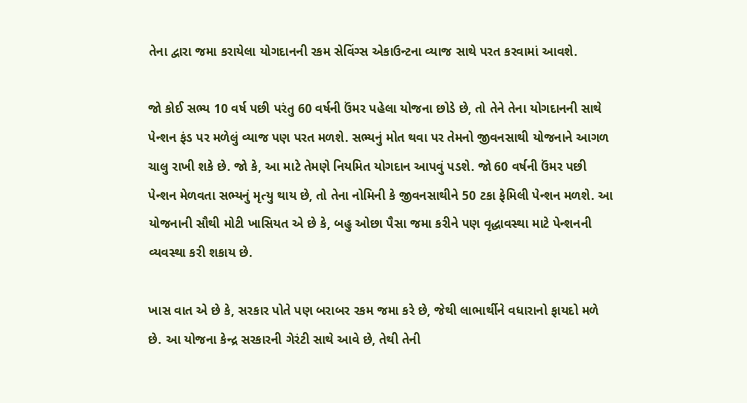તેના દ્વારા જમા કરાયેલા યોગદાનની રકમ સેવિંગ્સ એકાઉન્ટના વ્યાજ સાથે પરત કરવામાં આવશે.

જો કોઈ સભ્ય 10 વર્ષ પછી પરંતુ 60 વર્ષની ઉંમર પહેલા યોજના છોડે છે, તો તેને તેના યોગદાનની સાથે પેન્શન ફંડ પર મળેલું વ્યાજ પણ પરત મળશે. સભ્યનું મોત થવા પર તેમનો જીવનસાથી યોજનાને આગળ ચાલુ રાખી શકે છે. જો કે, આ માટે તેમણે નિયમિત યોગદાન આપવું પડશે. જો 60 વર્ષની ઉંમર પછી પેન્શન મેળવતા સભ્યનું મૃત્યુ થાય છે, તો તેના નોમિની કે જીવનસાથીને 50 ટકા ફેમિલી પેન્શન મળશે. આ યોજનાની સૌથી મોટી ખાસિયત એ છે કે, બહુ ઓછા પૈસા જમા કરીને પણ વૃદ્ધાવસ્થા માટે પેન્શનની વ્યવસ્થા કરી શકાય છે.

ખાસ વાત એ છે કે, સરકાર પોતે પણ બરાબર રકમ જમા કરે છે, જેથી લાભાર્થીને વધારાનો ફાયદો મળે છે. આ યોજના કેન્દ્ર સરકારની ગેરંટી સાથે આવે છે, તેથી તેની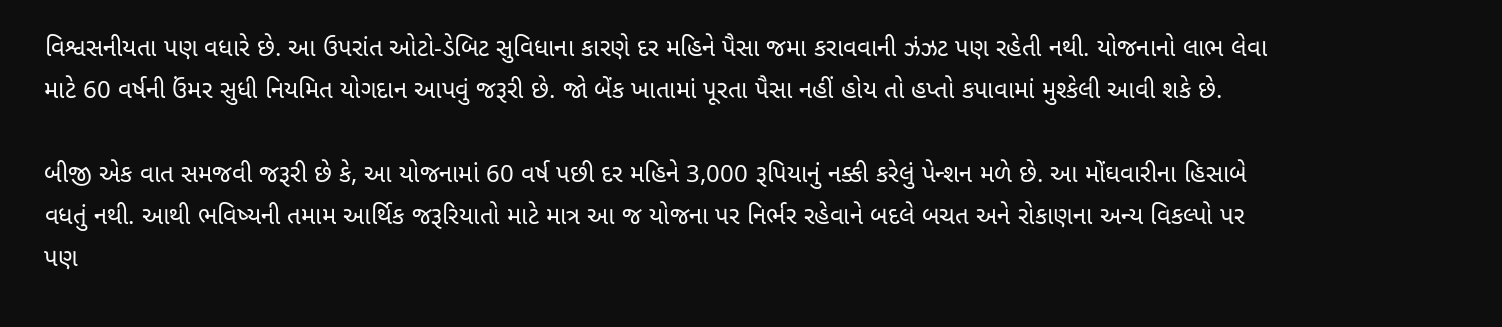વિશ્વસનીયતા પણ વધારે છે. આ ઉપરાંત ઓટો-ડેબિટ સુવિધાના કારણે દર મહિને પૈસા જમા કરાવવાની ઝંઝટ પણ રહેતી નથી. યોજનાનો લાભ લેવા માટે 60 વર્ષની ઉંમર સુધી નિયમિત યોગદાન આપવું જરૂરી છે. જો બેંક ખાતામાં પૂરતા પૈસા નહીં હોય તો હપ્તો કપાવામાં મુશ્કેલી આવી શકે છે.

બીજી એક વાત સમજવી જરૂરી છે કે, આ યોજનામાં 60 વર્ષ પછી દર મહિને 3,000 રૂપિયાનું નક્કી કરેલું પેન્શન મળે છે. આ મોંઘવારીના હિસાબે વધતું નથી. આથી ભવિષ્યની તમામ આર્થિક જરૂરિયાતો માટે માત્ર આ જ યોજના પર નિર્ભર રહેવાને બદલે બચત અને રોકાણના અન્ય વિકલ્પો પર પણ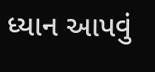ધ્યાન આપવું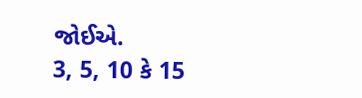જોઈએ.
3, 5, 10 કે 15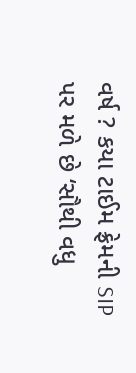વર્ષ ? કયા ટાઈમ ફ્રેમની SIP પર મળે છે ‘સૌથી વધુ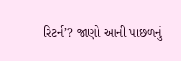રિટર્ન’? જાણો આની પાછળનું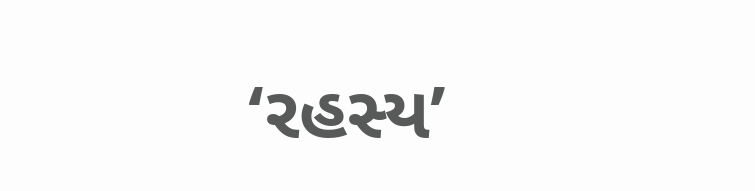‘રહસ્ય’